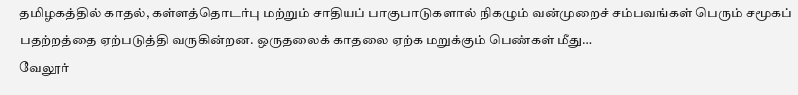தமிழகத்தில் காதல், கள்ளத்தொடர்பு மற்றும் சாதியப் பாகுபாடுகளால் நிகழும் வன்முறைச் சம்பவங்கள் பெரும் சமூகப் பதற்றத்தை ஏற்படுத்தி வருகின்றன. ஒருதலைக் காதலை ஏற்க மறுக்கும் பெண்கள் மீது…
வேலூர்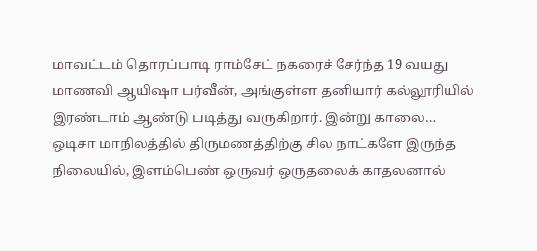மாவட்டம் தொரப்பாடி ராம்சேட் நகரைச் சேர்ந்த 19 வயது மாணவி ஆயிஷா பர்வீன், அங்குள்ள தனியார் கல்லூரியில் இரண்டாம் ஆண்டு படித்து வருகிறார். இன்று காலை…
ஒடிசா மாநிலத்தில் திருமணத்திற்கு சில நாட்களே இருந்த நிலையில், இளம்பெண் ஒருவர் ஒருதலைக் காதலனால்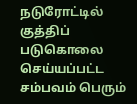நடுரோட்டில் குத்திப் படுகொலை செய்யப்பட்ட சம்பவம் பெரும்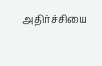அதிர்ச்சியை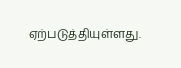ஏற்படுத்தியுள்ளது.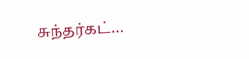சுந்தர்கட்…